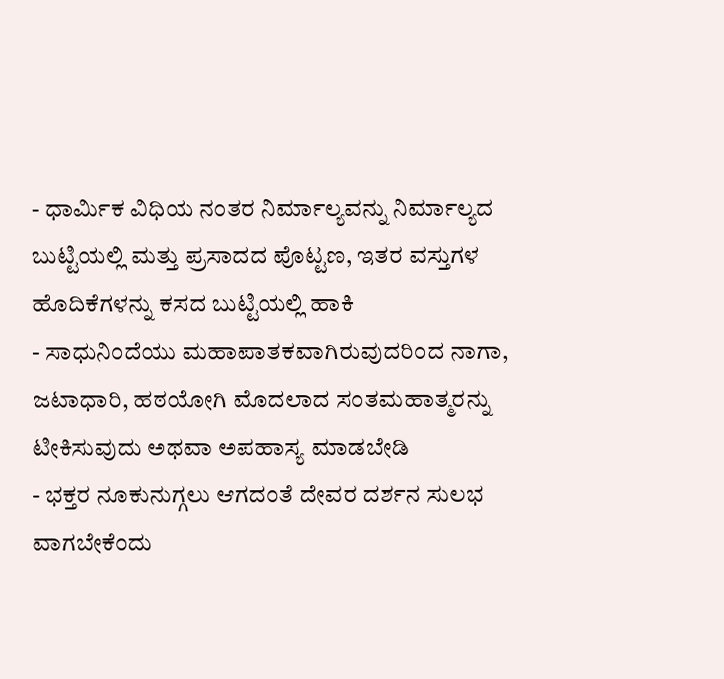- ಧಾರ್ಮಿಕ ವಿಧಿಯ ನಂತರ ನಿರ್ಮಾಲ್ಯವನ್ನು ನಿರ್ಮಾಲ್ಯದ ಬುಟ್ಟಿಯಲ್ಲಿ ಮತ್ತು ಪ್ರಸಾದದ ಪೊಟ್ಟಣ, ಇತರ ವಸ್ತುಗಳ ಹೊದಿಕೆಗಳನ್ನು ಕಸದ ಬುಟ್ಟಿಯಲ್ಲಿ ಹಾಕಿ
- ಸಾಧುನಿಂದೆಯು ಮಹಾಪಾತಕವಾಗಿರುವುದರಿಂದ ನಾಗಾ, ಜಟಾಧಾರಿ, ಹಠಯೋಗಿ ಮೊದಲಾದ ಸಂತಮಹಾತ್ಮರನ್ನು ಟೀಕಿಸುವುದು ಅಥವಾ ಅಪಹಾಸ್ಯ ಮಾಡಬೇಡಿ
- ಭಕ್ತರ ನೂಕುನುಗ್ಗಲು ಆಗದಂತೆ ದೇವರ ದರ್ಶನ ಸುಲಭ ವಾಗಬೇಕೆಂದು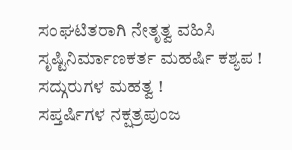ಸಂಘಟಿತರಾಗಿ ನೇತೃತ್ವ ವಹಿಸಿ
ಸೃಷ್ಟಿನಿರ್ಮಾಣಕರ್ತ ಮಹರ್ಷಿ ಕಶ್ಯಪ !
ಸದ್ಗುರುಗಳ ಮಹತ್ವ !
ಸಪ್ತರ್ಷಿಗಳ ನಕ್ಷತ್ರಪುಂಜ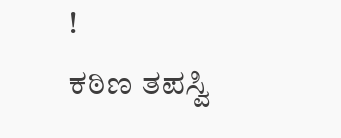!
ಕಠಿಣ ತಪಸ್ವಿ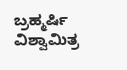ಬ್ರಹ್ಮರ್ಷಿ ವಿಶ್ವಾಮಿತ್ರ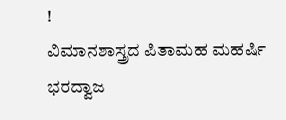!
ವಿಮಾನಶಾಸ್ತ್ರದ ಪಿತಾಮಹ ಮಹರ್ಷಿ ಭರದ್ವಾಜ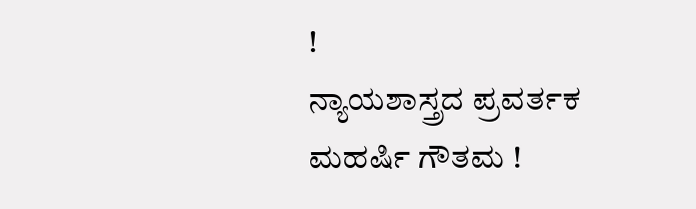!
ನ್ಯಾಯಶಾಸ್ತ್ರದ ಪ್ರವರ್ತಕ ಮಹರ್ಷಿ ಗೌತಮ !